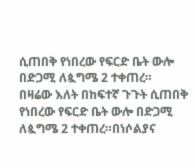ሲጠበቅ የነበረው የፍርድ ቤት ውሎ በድጋሚ ለጷግሜ 2 ተቀጠረ።
በዛሬው እለት በከፍተኛ ጉጉት ሲጠበቅ የነበረው የፍርድ ቤት ውሎ በድጋሚ ለጷግሜ 2 ተቀጠረ።በነሶልያና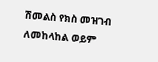ሽመልስ የክስ መዝገብ ለመከላከል ወይም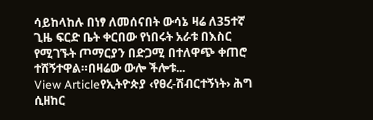ሳይከላከሉ በነፃ ለመሰናበት ውሳኔ ዛሬ ለ35ተኛ ጊዜ ፍርድ ቤት ቀርበው የነበሩት አራቱ በእስር የሚገኙት ጦማርያን በድጋሚ በተለዋጭ ቀጠሮ ተሸኝተዋል።በዛሬው ውሎ ችሎቱ...
View Articleየኢትዮጵያ ‹የፀረ-ሽብርተኝነት› ሕግ ሲዘከር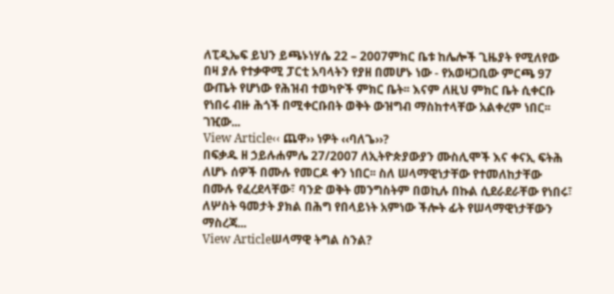ለፒዲኤፍ ይህን ይጫኑነሃሴ 22 – 2007ምክር ቤቱ ከሌሎች ጊዜያት የሚለየው በዛ ያሉ የተቃዋሚ ፓርቲ አባላትን የያዘ በመሆኑ ነው - የአወዛጋቢው ምርጫ 97 ውጤት የሆነው የሕዝብ ተወካዮች ምክር ቤት፡፡ እናም ለዚህ ምክር ቤት ሲቀርቡ የነበሩ ብዙ ሕጎች በሚቀርቡበት ወቅት ውዝግብ ማስከተላቸው አልቀረም ነበር፡፡ ገዢው...
View Article‹‹ ጨዋ›› ነዎት ‹‹ባለጌ››?
በፍቃዱ ዘ ኃይሉሐምሌ 27/2007 ለኢትዮጵያውያን ሙስሊሞች እና ቀናኢ ፍትሕ ለሆኑ ሰዎች በሙሉ የመርዶ ቀን ነበር፡፡ ስለ ሠላማዊነታቸው የተመለከታቸው በሙሉ የፈረደላቸው፣ ባንድ ወቅት መንግስትም በወኪሉ በኩል ሲደራደራቸው የነበሩ፣ ለሦስት ዓመታት ያክል በሕግ የበላይነት አምነው ችሎት ፊት የሠላማዊነታቸውን ማስረጃ...
View Articleሠላማዊ ትግል ስንል?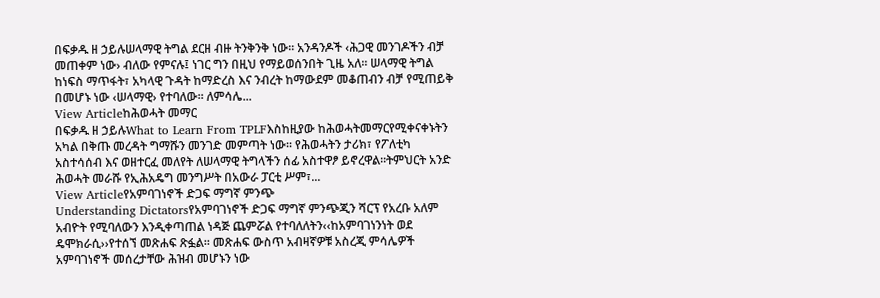በፍቃዱ ዘ ኃይሉሠላማዊ ትግል ደርዘ ብዙ ትንቅንቅ ነው፡፡ አንዳንዶች ‹ሕጋዊ መንገዶችን ብቻ መጠቀም ነው› ብለው የምናሉ፤ ነገር ግን በዚህ የማይወሰንበት ጊዜ አለ፡፡ ሠላማዊ ትግል ከነፍስ ማጥፋት፣ አካላዊ ጉዳት ከማድረስ እና ንብረት ከማውደም መቆጠብን ብቻ የሚጠይቅ በመሆኑ ነው ‹ሠላማዊ› የተባለው፡፡ ለምሳሌ...
View Articleከሕወሓት መማር
በፍቃዱ ዘ ኃይሉWhat to Learn From TPLFእስከዚያው ከሕወሓትመማርየሚቀናቀኑትን አካል በቅጡ መረዳት ግማሹን መንገድ መምጣት ነው፡፡ የሕወሓትን ታሪክ፣ የፖለቲካ አስተሳሰብ እና ወዘተርፈ መለየት ለሠላማዊ ትግላችን ሰፊ አስተዋፆ ይኖረዋል፡፡ትምህርት አንድ ሕወሓት መራሹ የኢሕአዴግ መንግሥት በአውራ ፓርቲ ሥም፣...
View Articleየአምባገነኖች ድጋፍ ማግኛ ምንጭ
Understanding Dictatorsየአምባገነኖች ድጋፍ ማግኛ ምንጭጂን ሻርፕ የአረቡ አለም አብዮት የሚባለውን እንዲቀጣጠል ነዳጅ ጨምሯል የተባለለትን‹‹ከአምባገነንነት ወደ ዴሞክራሲ››የተሰኘ መጽሐፍ ጽፏል፡፡ መጽሐፍ ውስጥ አብዛኛዎቹ አስረጂ ምሳሌዎች አምባገነኖች መሰረታቸው ሕዝብ መሆኑን ነው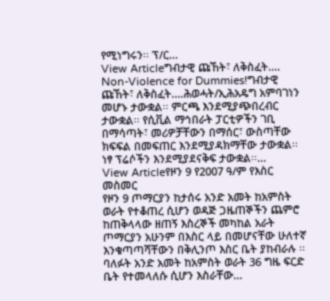የሚነግሩን፡፡ ፕ/ር...
View Articleግብታዊ ጩኸት፣ ለቅስፈት....
Non-Violence for Dummies!ግብታዊ ጩኸት፣ ለቅስፈት....ሕወሓት/ኢሕአዴግ አምባገነን መሆኑ ታውቋል፡፡ ምርጫ እንደሚያጭበረብር ታውቋል፡፡ የሲቪል ማኅበራት ፓርቲዎችን ገቢ በማሳጣት፣ መሪዎቻቸውን በማሰር፣ ውስጣቸው ክፍፍል በመፍጠር እንደሚያዳክማቸው ታውቋል፡፡ ነፃ ፕሬሶችን እንደሚያደናቅፍ ታውቋል፡፡...
View Articleየዞን 9 የ2007 ዓ/ም የእስር መስመር
የዞን 9 ጦማርያን ከታሰሩ አንድ አመት ከአምስት ወራት የተቆጠረ ሲሆን ወዳጅ ጋዜጠኞችን ጨምሮ ከጠቅላላው ዘጠኝ እስረኞች መካከል አራት ጦማርያን አሁንም በእስር ላይ በመሆናቸው ሁለተኛ እንቁጣጣሻቸውን በቅሊንጦ እስር ቤት ያከብራሉ ፡፡ ባለፉት አንድ አመት ከአምስት ወራት 36 ግዜ ፍርድ ቤት የተመላለሱ ሲሆን እስራቸው...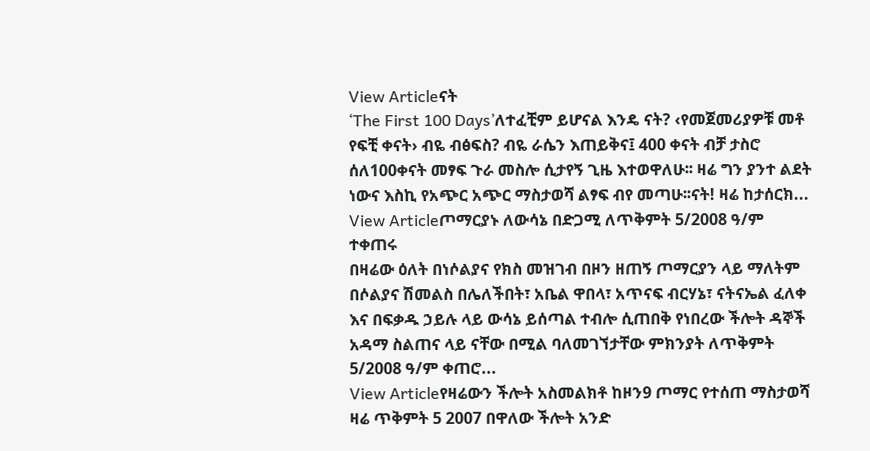View Articleናት
‘The First 100 Days’ለተፈቺም ይሆናል እንዴ ናት? ‹የመጀመሪያዎቹ መቶ የፍቺ ቀናት› ብዬ ብፅፍስ? ብዬ ራሴን እጠይቅና፤ 400 ቀናት ብቻ ታስሮ ሰለ100ቀናት መፃፍ ጉራ መስሎ ሲታየኝ ጊዜ እተወዋለሁ፡፡ ዛሬ ግን ያንተ ልደት ነውና እስኪ የአጭር አጭር ማስታወሻ ልፃፍ ብየ መጣሁ፡፡ናት! ዛሬ ከታሰርክ...
View Articleጦማርያኑ ለውሳኔ በድጋሚ ለጥቅምት 5/2008 ዓ/ም ተቀጠሩ
በዛሬው ዕለት በነሶልያና የክስ መዝገብ በዞን ዘጠኝ ጦማርያን ላይ ማለትም በሶልያና ሽመልስ በሌለችበት፣ አቤል ዋበላ፣ አጥናፍ ብርሃኔ፣ ናትናኤል ፈለቀ እና በፍቃዱ ኃይሉ ላይ ውሳኔ ይሰጣል ተብሎ ሲጠበቅ የነበረው ችሎት ዳኞች አዳማ ስልጠና ላይ ናቸው በሚል ባለመገኘታቸው ምክንያት ለጥቅምት 5/2008 ዓ/ም ቀጠሮ...
View Articleየዛሬውን ችሎት አስመልክቶ ከዞን9 ጦማር የተሰጠ ማስታወሻ
ዛሬ ጥቅምት 5 2007 በዋለው ችሎት አንድ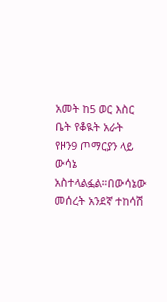አመት ከ5 ወር እስር ቤት የቆዪት አራት የዞን9 ጦማርያን ላይ ውሳኔ አስተላልፏል።በውሳኔው መሰረት አንደኛ ተከሳሽ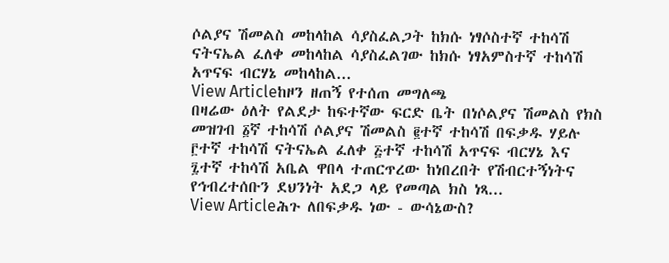ሶልያና ሽመልስ መከላከል ሳያስፈልጋት ከክሱ ነፃሶስተኛ ተከሳሽ ናትናኤል ፈለቀ መከላከል ሳያስፈልገው ከክሱ ነፃአምስተኛ ተከሳሽ አጥናፍ ብርሃኔ መከላከል...
View Articleከዞን ዘጠኝ የተሰጠ መግለጫ
በዛሬው ዕለት የልደታ ከፍተኛው ፍርድ ቤት በነሶልያና ሽመልስ የክስ መዝገብ ፩ኛ ተከሳሽ ሶልያና ሽመልስ ፪ተኛ ተከሳሽ በፍቃዱ ሃይሉ ፫ተኛ ተከሳሽ ናትናኤል ፈለቀ ፭ተኛ ተከሳሽ አጥናፍ ብርሃኔ እና ፯ተኛ ተከሳሽ አቤል ዋበላ ተጠርጥረው ከነበረበት የሽብርተኝነትና የኅብረተሰቡን ደህንነት አደጋ ላይ የመጣል ክስ ነጻ...
View Articleሕጉ ለበፍቃዱ ነው - ውሳኔውስ?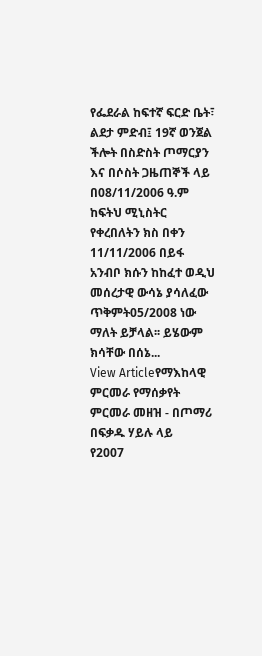የፌደራል ከፍተኛ ፍርድ ቤት፣ ልደታ ምድብ፤ 19ኛ ወንጀል ችሎት በስድስት ጦማርያን እና በሶስት ጋዜጠኞች ላይ በ08/11/2006 ዓ.ም ከፍትህ ሚኒስትር የቀረበለትን ክስ በቀን 11/11/2006 በይፋ አንብቦ ክሱን ከከፈተ ወዲህ መሰረታዊ ውሳኔ ያሳለፈው ጥቅምት05/2008 ነው ማለት ይቻላል፡፡ ይሄውም ክሳቸው በሰኔ...
View Articleየማእከላዊ ምርመራ የማሰቃየት ምርመራ መዘዝ - በጦማሪ በፍቃዱ ሃይሉ ላይ
የ2007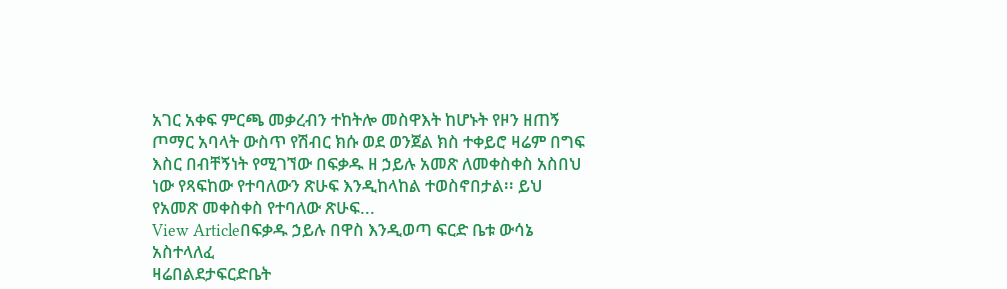አገር አቀፍ ምርጫ መቃረብን ተከትሎ መስዋእት ከሆኑት የዞን ዘጠኝ ጦማር አባላት ውስጥ የሽብር ክሱ ወደ ወንጀል ክስ ተቀይሮ ዛሬም በግፍ እስር በብቸኝነት የሚገኘው በፍቃዱ ዘ ኃይሉ አመጽ ለመቀስቀስ አስበህ ነው የጻፍከው የተባለውን ጽሁፍ እንዲከላከል ተወስኖበታል፡፡ ይህ የአመጽ መቀስቀስ የተባለው ጽሁፍ...
View Articleበፍቃዱ ኃይሉ በዋስ እንዲወጣ ፍርድ ቤቱ ውሳኔ አስተላለፈ
ዛሬበልደታፍርድቤት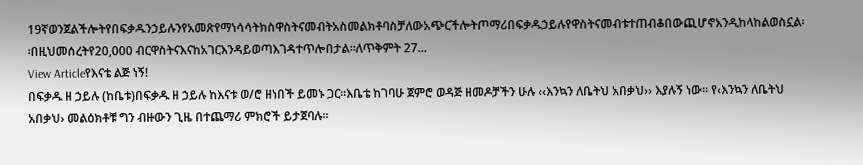19ኛወንጀልችሎትየበፍቃዱንኃይሉንየአመጽየማነሳሳትክስዋስትናመብትአስመልክቶባስቻለውአጭርችሎትጦማሪበፍቃዱኃይሉየዋስትናመብቱተጠብቆበውጪሆኖአንዲከላከልወስኗል፡፡በዚህመሰረትየ20,000 ብርዋስትናእናከአገርእንዳይወጣእገዳተጥሎበታል፡፡ለጥቅምት 27...
View Articleየእናቴ ልጅ ነኝ!
በፍቃዱ ዘ ኃይሉ (ከቤቱ)በፍቃዱ ዘ ኃይሉ ከእናቱ ወ/ሮ ዘነበች ይመኑ ጋር፡፡እቤቴ ከገባሁ ጀምሮ ወዳጅ ዘመዶቻችን ሁሉ ‹‹እንኳን ለቤትህ አበቃህ›› እያሉኝ ነው፡፡ የ‹እንኳን ለቤትህ አበቃህ› መልዕክቶቹ ግን ብዙውን ጊዜ በተጨማሪ ምክሮች ይታጀባሉ፡፡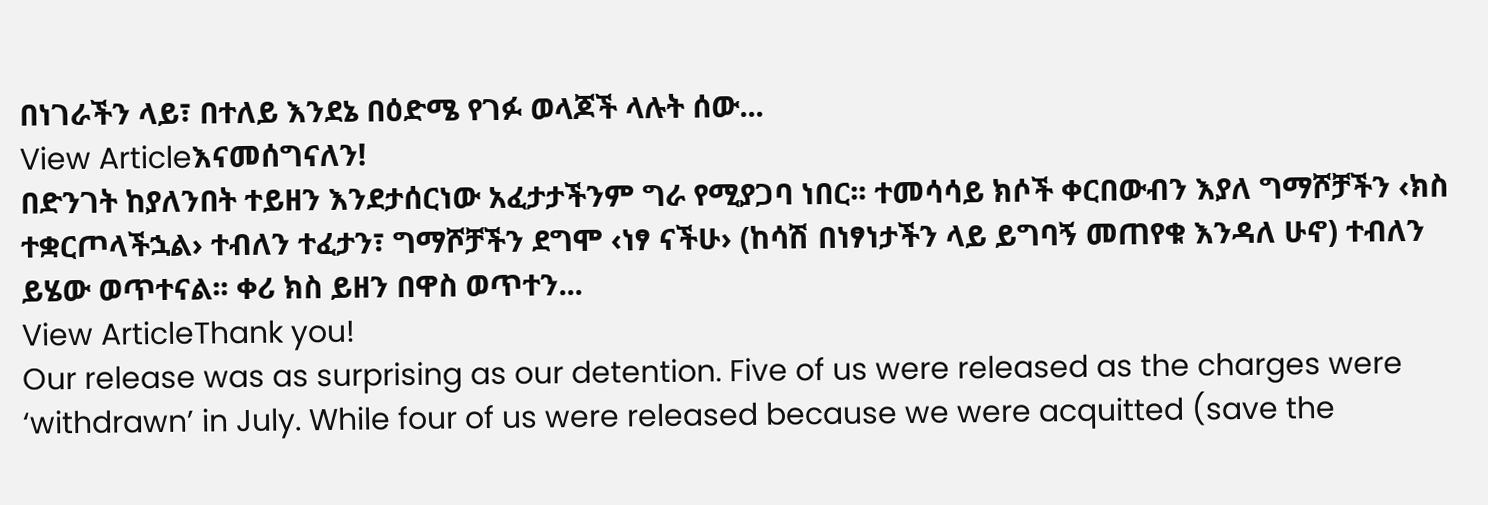በነገራችን ላይ፣ በተለይ እንደኔ በዕድሜ የገፉ ወላጆች ላሉት ሰው...
View Articleእናመሰግናለን!
በድንገት ከያለንበት ተይዘን እንደታሰርነው አፈታታችንም ግራ የሚያጋባ ነበር፡፡ ተመሳሳይ ክሶች ቀርበውብን እያለ ግማሾቻችን ‹ክስ ተቋርጦላችኋል› ተብለን ተፈታን፣ ግማሾቻችን ደግሞ ‹ነፃ ናችሁ› (ከሳሽ በነፃነታችን ላይ ይግባኝ መጠየቁ እንዳለ ሁኖ) ተብለን ይሄው ወጥተናል፡፡ ቀሪ ክስ ይዘን በዋስ ወጥተን...
View ArticleThank you!
Our release was as surprising as our detention. Five of us were released as the charges were ‘withdrawn’ in July. While four of us were released because we were acquitted (save the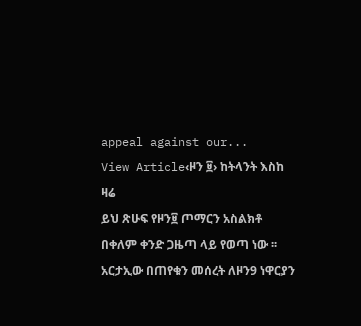appeal against our...
View Article‹ዞን ፱› ከትላንት እስከ ዛሬ
ይህ ጽሁፍ የዞን፱ ጦማርን አስልክቶ በቀለም ቀንድ ጋዜጣ ላይ የወጣ ነው ፡፡ አርታኢው በጠየቁን መሰረት ለዞን9 ነዋርያን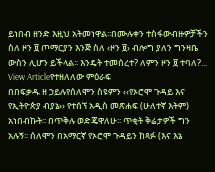ይነበብ ዘንድ እዚህ አትመነዋል፡፡በሙሉቀን ተስፋውብዙዎቻችን ስለ ዞን ፱ ጦማርያን እንጅ ስለ ‹ዞን ፱› ብሎግ ያለን ግንዛቤ ውስን ሊሆን ይችላል፡፡ እንዴት ተመሰረተ? ለምን ዞን ፱ ተባለ?...
View Articleየተዘለለው ምዕራፍ
በበፍቃዱ ዘ ኃይሉየሰለሞን ስዩምን ‹‹የኦሮሞ ጉዳይ እና የኢትዮጵያ ብያኔ›› የተሰኘ አዲስ መጽሐፍ (ሁለተኛ እትም) አነበብኩት፡፡ በጥቅሉ ወድጄዋለሁ፡፡ ጥቂት ቅሬታዎች ግን አሉኝ፡፡ ሰለሞን በአማርኛ የኦሮሞ ጉዳይን ከጻፉ (እና እኔ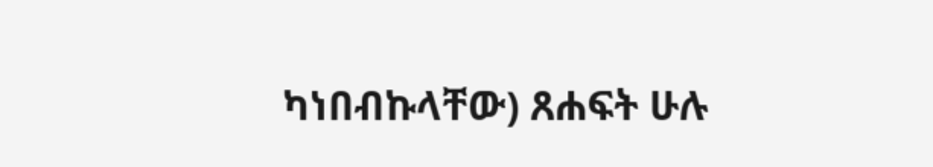ካነበብኩላቸው) ጸሐፍት ሁሉ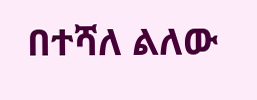በተሻለ ልለው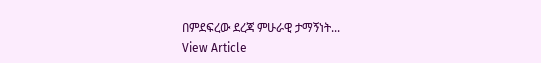በምደፍረው ደረጃ ምሁራዊ ታማኝነት...
View Article